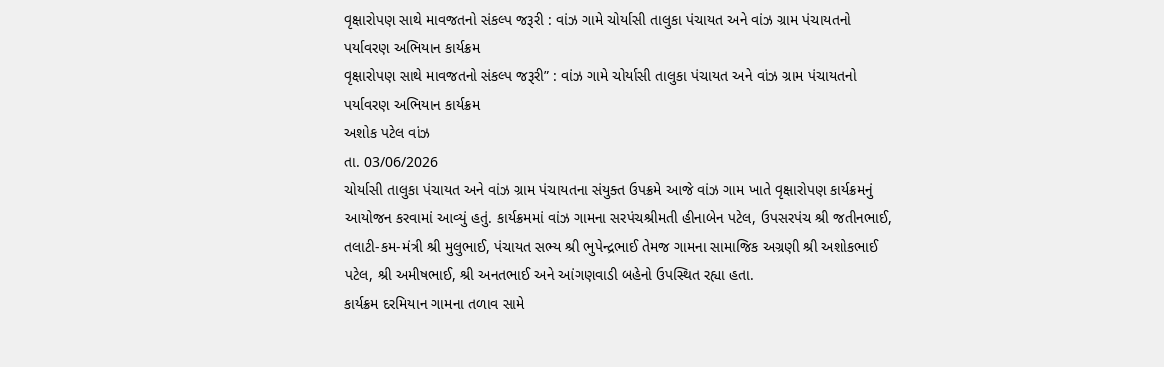વૃક્ષારોપણ સાથે માવજતનો સંકલ્પ જરૂરી : વાંઝ ગામે ચોર્યાસી તાલુકા પંચાયત અને વાંઝ ગ્રામ પંચાયતનો પર્યાવરણ અભિયાન કાર્યક્રમ
વૃક્ષારોપણ સાથે માવજતનો સંકલ્પ જરૂરી” : વાંઝ ગામે ચોર્યાસી તાલુકા પંચાયત અને વાંઝ ગ્રામ પંચાયતનો પર્યાવરણ અભિયાન કાર્યક્રમ
અશોક પટેલ વાંઝ
તા. 03/06/2026
ચોર્યાસી તાલુકા પંચાયત અને વાંઝ ગ્રામ પંચાયતના સંયુક્ત ઉપક્રમે આજે વાંઝ ગામ ખાતે વૃક્ષારોપણ કાર્યક્રમનું આયોજન કરવામાં આવ્યું હતું. કાર્યક્રમમાં વાંઝ ગામના સરપંચશ્રીમતી હીનાબેન પટેલ, ઉપસરપંચ શ્રી જતીનભાઈ, તલાટી-કમ-મંત્રી શ્રી મુલુભાઈ, પંચાયત સભ્ય શ્રી ભુપેન્દ્રભાઈ તેમજ ગામના સામાજિક અગ્રણી શ્રી અશોકભાઈ પટેલ, શ્રી અમીષભાઈ, શ્રી અનતભાઈ અને આંગણવાડી બહેનો ઉપસ્થિત રહ્યા હતા.
કાર્યક્રમ દરમિયાન ગામના તળાવ સામે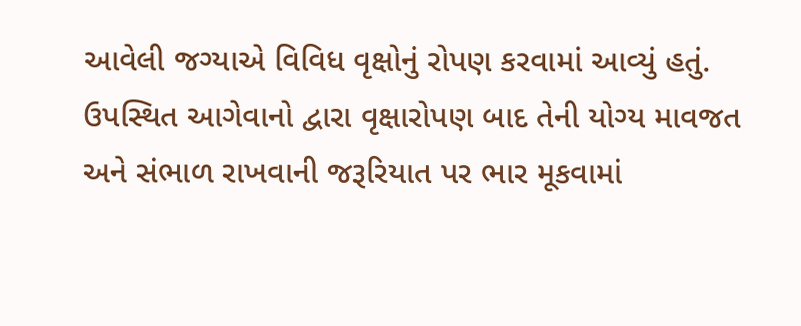આવેલી જગ્યાએ વિવિધ વૃક્ષોનું રોપણ કરવામાં આવ્યું હતું. ઉપસ્થિત આગેવાનો દ્વારા વૃક્ષારોપણ બાદ તેની યોગ્ય માવજત અને સંભાળ રાખવાની જરૂરિયાત પર ભાર મૂકવામાં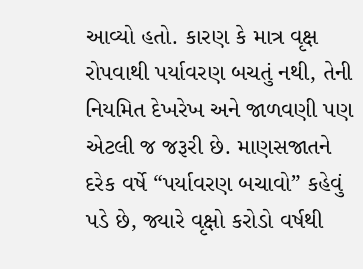આવ્યો હતો. કારણ કે માત્ર વૃક્ષ રોપવાથી પર્યાવરણ બચતું નથી, તેની નિયમિત દેખરેખ અને જાળવણી પણ એટલી જ જરૂરી છે. માણસજાતને દરેક વર્ષે “પર્યાવરણ બચાવો” કહેવું પડે છે, જ્યારે વૃક્ષો કરોડો વર્ષથી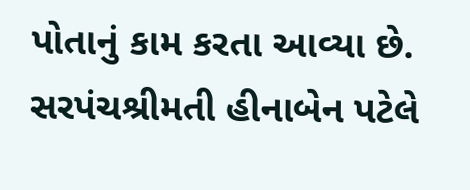પોતાનું કામ કરતા આવ્યા છે.
સરપંચશ્રીમતી હીનાબેન પટેલે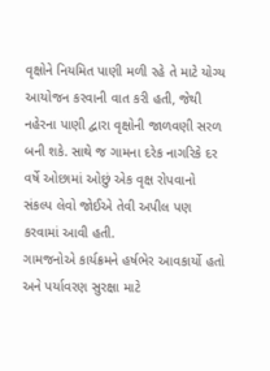વૃક્ષોને નિયમિત પાણી મળી રહે તે માટે યોગ્ય આયોજન કરવાની વાત કરી હતી, જેથી નહેરના પાણી દ્વારા વૃક્ષોની જાળવણી સરળ બની શકે. સાથે જ ગામના દરેક નાગરિકે દર વર્ષે ઓછામાં ઓછું એક વૃક્ષ રોપવાનો સંકલ્પ લેવો જોઈએ તેવી અપીલ પણ કરવામાં આવી હતી.
ગામજનોએ કાર્યક્રમને હર્ષભેર આવકાર્યો હતો અને પર્યાવરણ સુરક્ષા માટે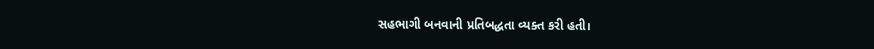સહભાગી બનવાની પ્રતિબદ્ધતા વ્યક્ત કરી હતી।